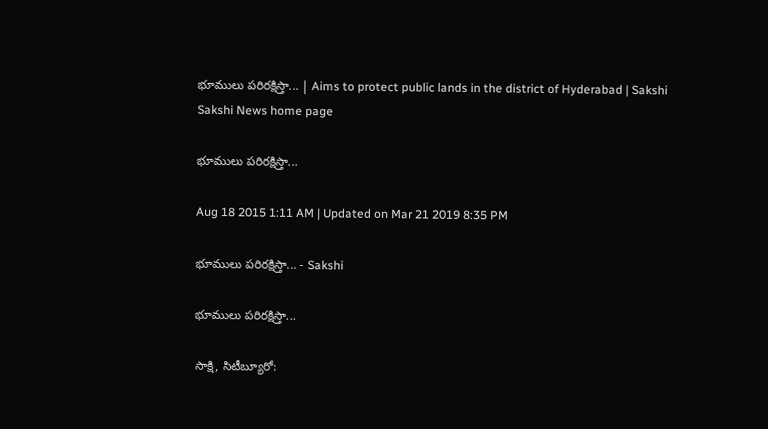భూములు పరిరక్షిస్తా... | Aims to protect public lands in the district of Hyderabad | Sakshi
Sakshi News home page

భూములు పరిరక్షిస్తా...

Aug 18 2015 1:11 AM | Updated on Mar 21 2019 8:35 PM

భూములు పరిరక్షిస్తా... - Sakshi

భూములు పరిరక్షిస్తా...

సాక్షి, సిటీబ్యూరో: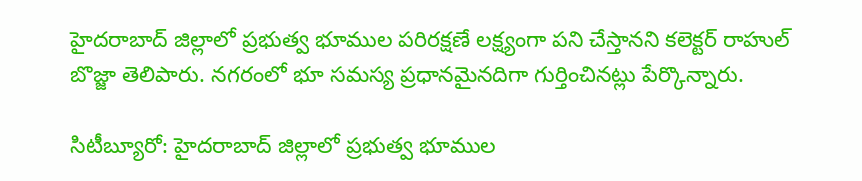హైదరాబాద్ జిల్లాలో ప్రభుత్వ భూముల పరిరక్షణే లక్ష్యంగా పని చేస్తానని కలెక్టర్ రాహుల్ బొజ్జా తెలిపారు. నగరంలో భూ సమస్య ప్రధానమైనదిగా గుర్తించినట్లు పేర్కొన్నారు.

సిటీబ్యూరో: హైదరాబాద్ జిల్లాలో ప్రభుత్వ భూముల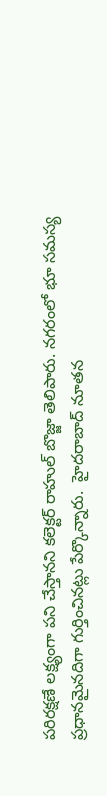పరిరక్షణే లక్ష్యంగా పని చేస్తానని కలెక్టర్ రాహుల్ బొజ్జా తెలిపారు. నగరంలో భూ సమస్య ప్రధానమైనదిగా గుర్తించినట్లు పేర్కొన్నారు.  హైదరాబాద్ నూతన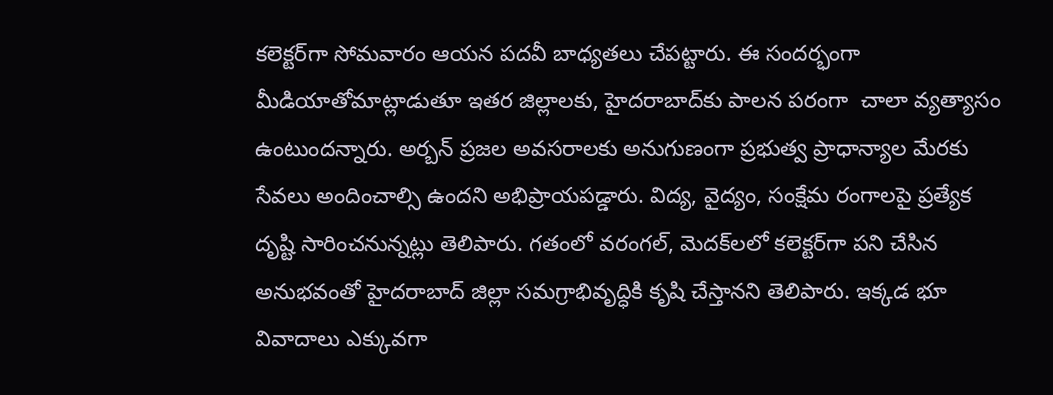కలెక్టర్‌గా సోమవారం ఆయన పదవీ బాధ్యతలు చేపట్టారు. ఈ సందర్భంగా మీడియాతోమాట్లాడుతూ ఇతర జిల్లాలకు, హైదరాబాద్‌కు పాలన పరంగా  చాలా వ్యత్యాసం ఉంటుందన్నారు. అర్బన్ ప్రజల అవసరాలకు అనుగుణంగా ప్రభుత్వ ప్రాధాన్యాల మేరకు సేవలు అందించాల్సి ఉందని అభిప్రాయపడ్డారు. విద్య, వైద్యం, సంక్షేమ రంగాలపై ప్రత్యేక దృష్టి సారించనున్నట్లు తెలిపారు. గతంలో వరంగల్, మెదక్‌లలో కలెక్టర్‌గా పని చేసిన అనుభవంతో హైదరాబాద్ జిల్లా సమగ్రాభివృద్ధికి కృషి చేస్తానని తెలిపారు. ఇక్కడ భూ వివాదాలు ఎక్కువగా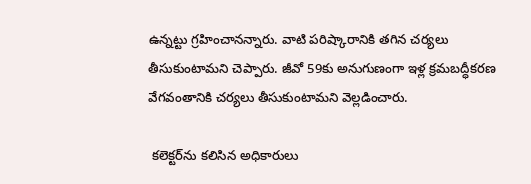ఉన్నట్టు గ్రహించానన్నారు. వాటి పరిష్కారానికి తగిన చర్యలు తీసుకుంటామని చెప్పారు. జీవో 59కు అనుగుణంగా ఇళ్ల క్రమబద్ధీకరణ వేగవంతానికి చర్యలు తీసుకుంటామని వెల్లడించారు.

 కలెక్టర్‌ను కలిసిన అధికారులు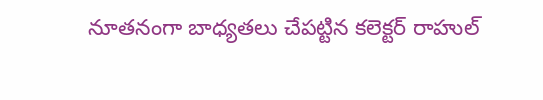నూతనంగా బాధ్యతలు చేపట్టిన కలెక్టర్ రాహుల్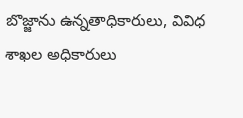బొజ్జాను ఉన్నతాధికారులు, వివిధ శాఖల అధికారులు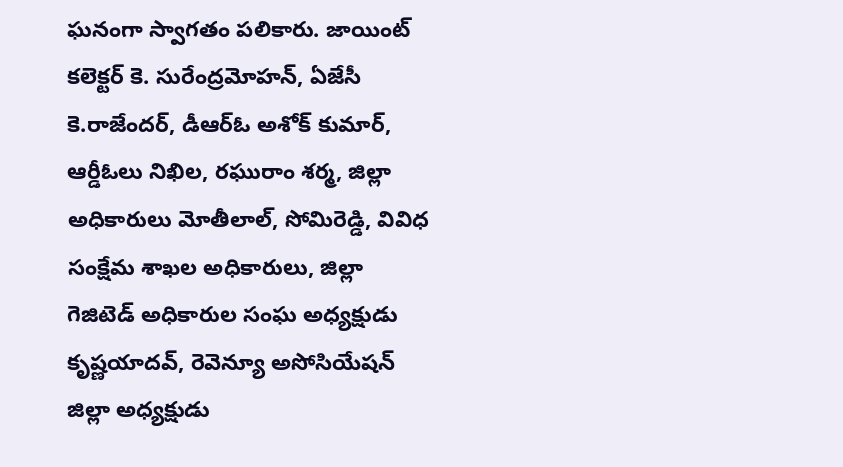ఘనంగా స్వాగతం పలికారు. జాయింట్ కలెక్టర్ కె. సురేంద్రమోహన్, ఏజేసీ కె.రాజేందర్, డీఆర్‌ఓ అశోక్ కుమార్, ఆర్డీఓలు నిఖిల, రఘురాం శర్మ, జిల్లా అధికారులు మోతీలాల్, సోమిరెడ్డి, వివిధ సంక్షేమ శాఖల అధికారులు, జిల్లా గెజిటెడ్ అధికారుల సంఘ అధ్యక్షుడు కృష్ణయాదవ్, రెవెన్యూ అసోసియేషన్ జిల్లా అధ్యక్షుడు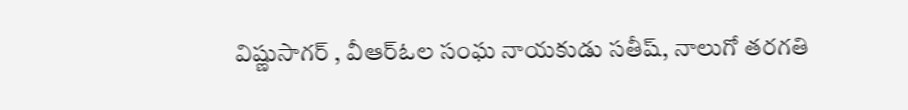విష్ణుసాగర్ , వీఆర్‌ఓల సంఘ నాయకుడు సతీష్, నాలుగో తరగతి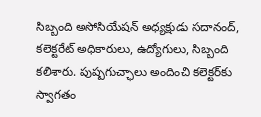సిబ్బంది అసోసియేషన్ అధ్యక్షుడు సదానంద్, కలెక్టరేట్ అధికారులు, ఉద్యోగులు, సిబ్బంది కలిశారు. పుష్పగుచ్ఛాలు అందించి కలెక్టర్‌కు స్వాగతం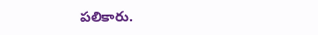పలికారు.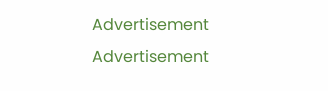Advertisement
Advertisement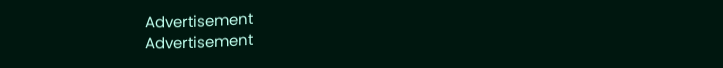Advertisement
Advertisement